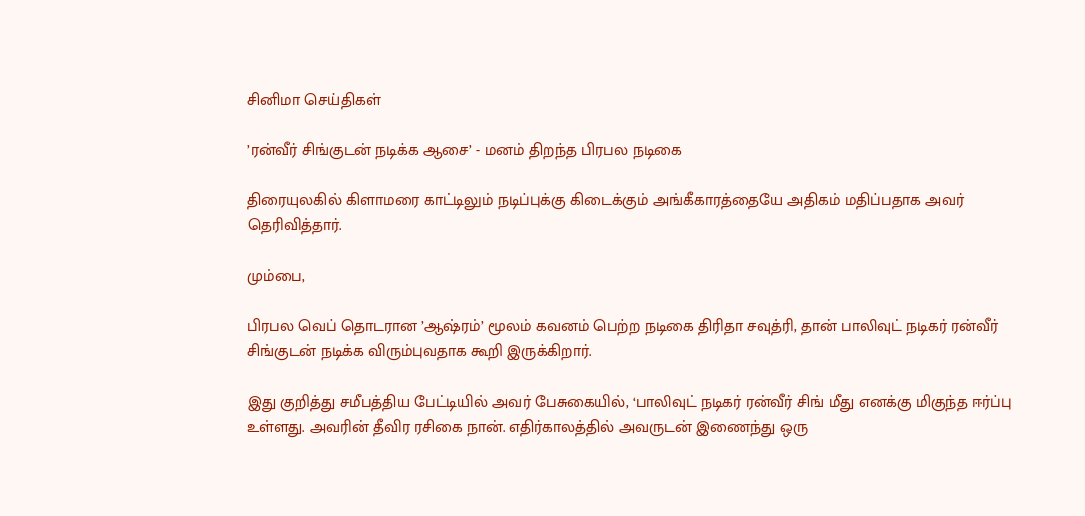சினிமா செய்திகள்

’ரன்வீர் சிங்குடன் நடிக்க ஆசை’ - மனம் திறந்த பிரபல நடிகை

திரையுலகில் கிளாமரை காட்டிலும் நடிப்புக்கு கிடைக்கும் அங்கீகாரத்தையே அதிகம் மதிப்பதாக அவர் தெரிவித்தார்.

மும்பை,

பிரபல வெப் தொடரான ’ஆஷ்ரம்’ மூலம் கவனம் பெற்ற நடிகை திரிதா சவுத்ரி, தான் பாலிவுட் நடிகர் ரன்வீர் சிங்குடன் நடிக்க விரும்புவதாக கூறி இருக்கிறார்.

இது குறித்து சமீபத்திய பேட்டியில் அவர் பேசுகையில், ‘பாலிவுட் நடிகர் ரன்வீர் சிங் மீது எனக்கு மிகுந்த ஈர்ப்பு உள்ளது. அவரின் தீவிர ரசிகை நான். எதிர்காலத்தில் அவருடன் இணைந்து ஒரு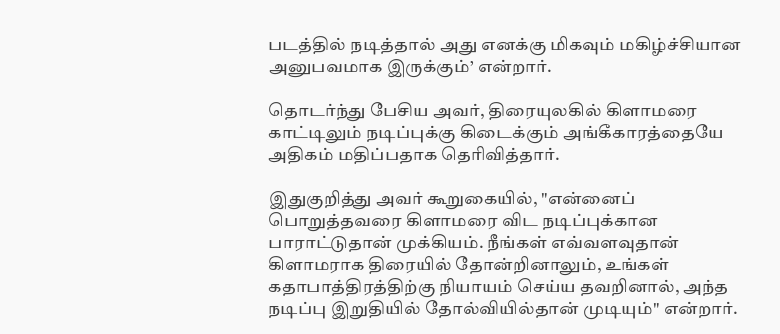படத்தில் நடித்தால் அது எனக்கு மிகவும் மகிழ்ச்சியான அனுபவமாக இருக்கும்’ என்றார்.

தொடர்ந்து பேசிய அவர், திரையுலகில் கிளாமரை காட்டிலும் நடிப்புக்கு கிடைக்கும் அங்கீகாரத்தையே அதிகம் மதிப்பதாக தெரிவித்தார்.

இதுகுறித்து அவர் கூறுகையில், "என்னைப் பொறுத்தவரை கிளாமரை விட நடிப்புக்கான பாராட்டுதான் முக்கியம். நீங்கள் எவ்வளவுதான் கிளாமராக திரையில் தோன்றினாலும், உங்கள் கதாபாத்திரத்திற்கு நியாயம் செய்ய தவறினால், அந்த நடிப்பு இறுதியில் தோல்வியில்தான் முடியும்" என்றார்.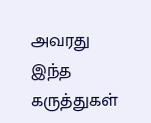அவரது இந்த கருத்துகள்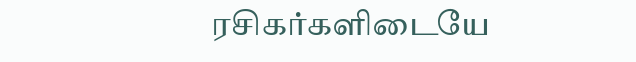ரசிகர்களிடையே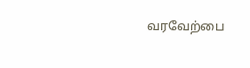வரவேற்பை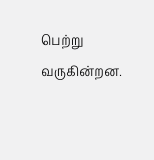பெற்று வருகின்றன.